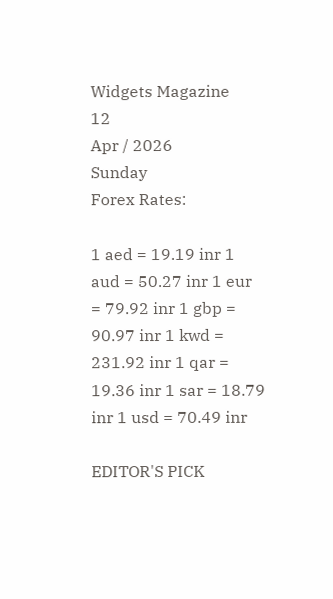Widgets Magazine
12
Apr / 2026
Sunday
Forex Rates:

1 aed = 19.19 inr 1 aud = 50.27 inr 1 eur = 79.92 inr 1 gbp = 90.97 inr 1 kwd = 231.92 inr 1 qar = 19.36 inr 1 sar = 18.79 inr 1 usd = 70.49 inr

EDITOR'S PICK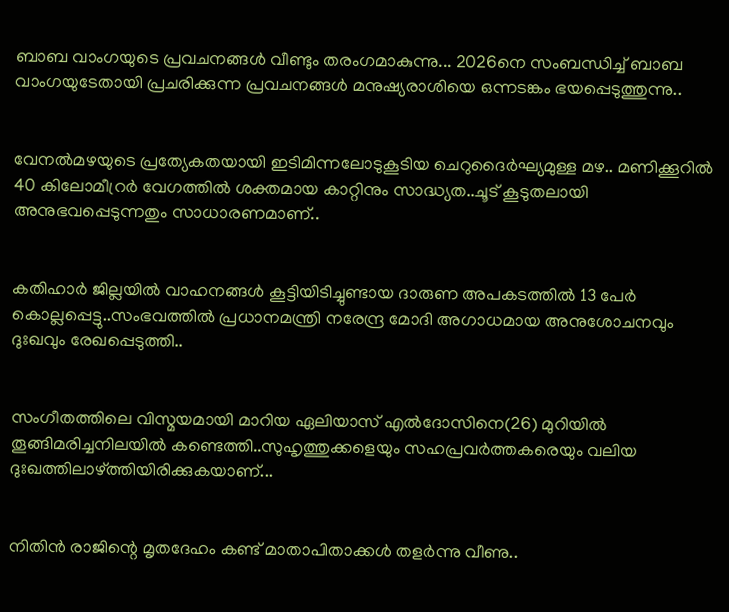ബാബ വാംഗയുടെ പ്രവചനങ്ങൾ വീണ്ടും തരംഗമാകുന്നു... 2026നെ സംബന്ധിച്ച് ബാബ വാംഗയുടേതായി പ്രചരിക്കുന്ന പ്രവചനങ്ങൾ മനുഷ്യരാശിയെ ഒന്നടങ്കം ഭയപ്പെടുത്തുന്നു..


വേനൽമഴയുടെ പ്രത്യേകതയായി ഇടിമിന്നലോടുകൂടിയ ചെറുദൈർഘ്യമുള്ള മഴ.. മണിക്കൂറിൽ 40 കിലോമീറ്രർ വേഗത്തിൽ ശക്തമായ കാറ്റിനും സാദ്ധ്യത..ചൂട് കൂടുതലായി അനുഭവപ്പെടുന്നതും സാധാരണമാണ്..


കതിഹാർ ജില്ലയിൽ വാഹനങ്ങൾ കൂട്ടിയിടിച്ചുണ്ടായ ദാരുണ അപകടത്തിൽ 13 പേർ കൊല്ലപ്പെട്ടു..സംഭവത്തിൽ പ്രധാനമന്ത്രി നരേന്ദ്ര മോദി അഗാധമായ അനുശോചനവും ദുഃഖവും രേഖപ്പെടുത്തി..


സംഗീതത്തിലെ വിസ്മയമായി മാറിയ ഏലിയാസ് എൽദോസിനെ(26) മുറിയിൽ തൂങ്ങിമരിച്ചനിലയിൽ കണ്ടെത്തി..സുഹൃത്തുക്കളെയും സഹപ്രവർത്തകരെയും വലിയ ദുഃഖത്തിലാഴ്ത്തിയിരിക്കുകയാണ്...


നിതിൻ രാജിന്റെ മൃതദേഹം കണ്ട് മാതാപിതാക്കൾ തളർന്നു വീണു..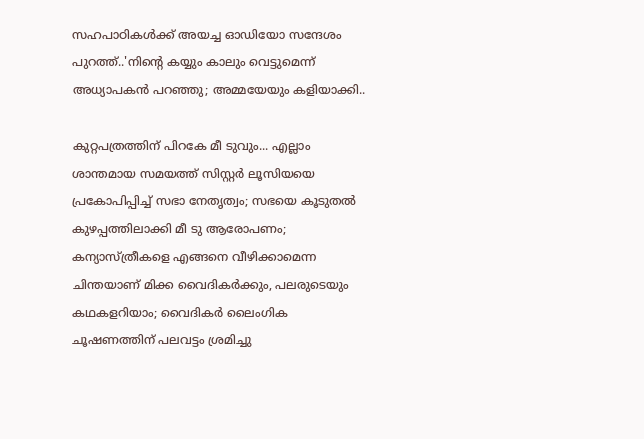സഹപാഠികള്‍ക്ക് അയച്ച ഓഡിയോ സന്ദേശം പുറത്ത്..'നിന്റെ കയ്യും കാലും വെട്ടുമെന്ന് അധ്യാപകന്‍ പറഞ്ഞു; അമ്മയേയും കളിയാക്കി..

കുറ്റപത്രത്തിന് പിറകേ മീ ടുവും... എല്ലാം ശാന്തമായ സമയത്ത് സിസ്റ്റര്‍ ലൂസിയയെ പ്രകോപിപ്പിച്ച് സഭാ നേതൃത്വം; സഭയെ കൂടുതല്‍ കുഴപ്പത്തിലാക്കി മീ ടു ആരോപണം; കന്യാസ്ത്രീകളെ എങ്ങനെ വീഴിക്കാമെന്ന ചിന്തയാണ് മിക്ക വൈദികര്‍ക്കും, പലരുടെയും കഥകളറിയാം; വൈദികര്‍ ലൈംഗിക ചൂഷണത്തിന് പലവട്ടം ശ്രമിച്ചു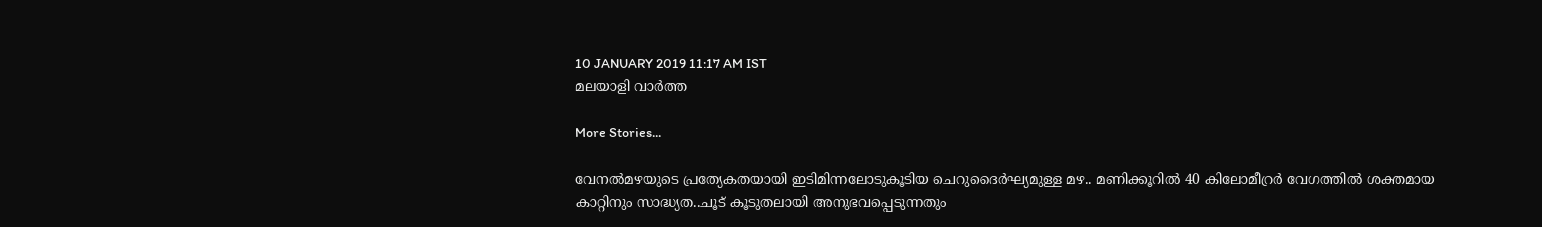10 JANUARY 2019 11:17 AM IST
മലയാളി വാര്‍ത്ത

More Stories...

വേനൽമഴയുടെ പ്രത്യേകതയായി ഇടിമിന്നലോടുകൂടിയ ചെറുദൈർഘ്യമുള്ള മഴ.. മണിക്കൂറിൽ 40 കിലോമീറ്രർ വേഗത്തിൽ ശക്തമായ കാറ്റിനും സാദ്ധ്യത..ചൂട് കൂടുതലായി അനുഭവപ്പെടുന്നതും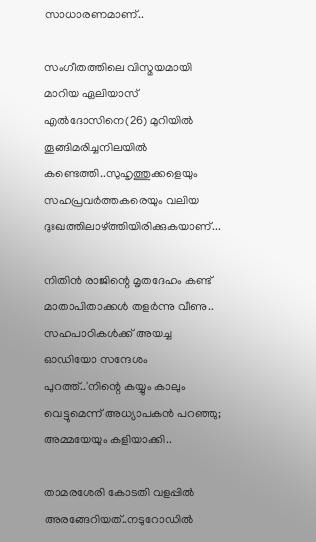സാധാരണമാണ്..

സംഗീതത്തിലെ വിസ്മയമായി മാറിയ ഏലിയാസ് എൽദോസിനെ(26) മുറിയിൽ തൂങ്ങിമരിച്ചനിലയിൽ കണ്ടെത്തി..സുഹൃത്തുക്കളെയും സഹപ്രവർത്തകരെയും വലിയ ദുഃഖത്തിലാഴ്ത്തിയിരിക്കുകയാണ്...

നിതിൻ രാജിന്റെ മൃതദേഹം കണ്ട് മാതാപിതാക്കൾ തളർന്നു വീണു.. സഹപാഠികള്‍ക്ക് അയച്ച ഓഡിയോ സന്ദേശം പുറത്ത്..'നിന്റെ കയ്യും കാലും വെട്ടുമെന്ന് അധ്യാപകന്‍ പറഞ്ഞു; അമ്മയേയും കളിയാക്കി..

താമരശേരി കോടതി വളപ്പിൽ അരങ്ങേറിയത്..നടുറോഡില്‍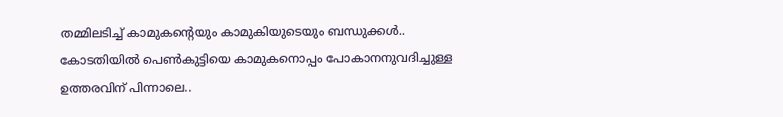തമ്മിലടിച്ച് കാമുകന്‍റെയും കാമുകിയുടെയും ബന്ധുക്കള്‍.. കോടതിയില്‍ പെണ്‍കുട്ടിയെ കാമുകനൊപ്പം പോകാനനുവദിച്ചുള്ള ഉത്തരവിന് പിന്നാലെ..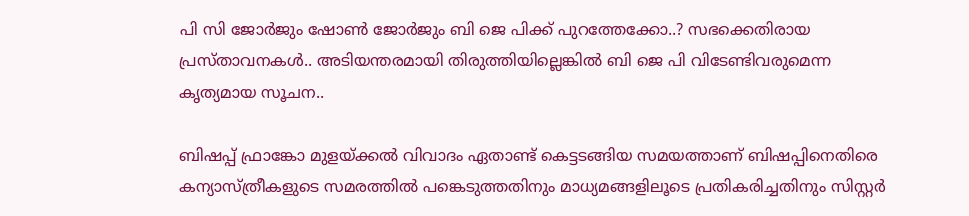പി സി ജോർജും ഷോൺ ജോർജും ബി ജെ പിക്ക് പുറത്തേക്കോ..? സഭക്കെതിരായ പ്രസ്താവനകൾ.. അടിയന്തരമായി തിരുത്തിയില്ലെങ്കിൽ ബി ജെ പി വിടേണ്ടിവരുമെന്ന കൃത്യമായ സൂചന..

ബിഷപ്പ് ഫ്രാങ്കോ മുളയ്ക്കല്‍ വിവാദം ഏതാണ്ട് കെട്ടടങ്ങിയ സമയത്താണ് ബിഷപ്പിനെതിരെ കന്യാസ്ത്രീകളുടെ സമരത്തില്‍ പങ്കെടുത്തതിനും മാധ്യമങ്ങളിലൂടെ പ്രതികരിച്ചതിനും സിസ്റ്റര്‍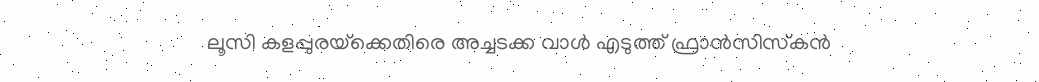ലൂസി കളപ്പുരയ്‌ക്കെതിരെ അച്ചടക്ക വാള്‍ എടുത്ത് ഫ്രാന്‍സിസ്‌കന്‍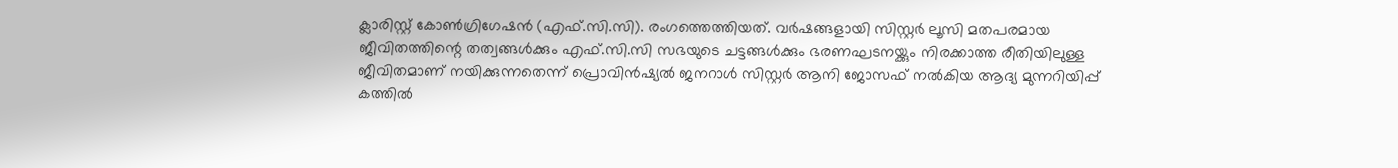ക്ലാരിസ്റ്റ് കോണ്‍ഗ്രിഗേഷന്‍ (എഫ്.സി.സി). രംഗത്തെത്തിയത്. വര്‍ഷങ്ങളായി സിസ്റ്റര്‍ ലൂസി മതപരമായ ജീവിതത്തിന്റെ തത്വങ്ങള്‍ക്കും എഫ്.സി.സി സഭയുടെ ചട്ടങ്ങള്‍ക്കും ഭരണഘടനയ്ക്കും നിരക്കാത്ത രീതിയിലുള്ള ജീവിതമാണ് നയിക്കുന്നതെന്ന് പ്രൊവിന്‍ഷ്യല്‍ ജനറാള്‍ സിസ്റ്റര്‍ ആനി ജോസഫ് നല്‍കിയ ആദ്യ മുന്നറിയിപ്പ് കത്തില്‍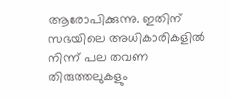ആരോപിക്കുന്നു. ഇതിന് സഭയിലെ അധികാരികളില്‍ നിന്ന് പല തവണ തിരുത്തലുകളും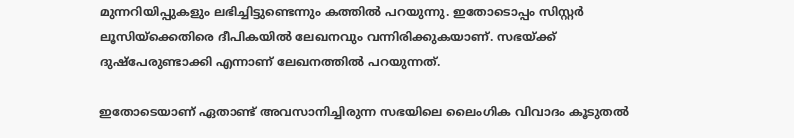മുന്നറിയിപ്പുകളും ലഭിച്ചിട്ടുണ്ടെന്നും കത്തില്‍ പറയുന്നു. ഇതോടൊപ്പം സിസ്റ്റര്‍ ലൂസിയ്‌ക്കെതിരെ ദീപികയില്‍ ലേഖനവും വന്നിരിക്കുകയാണ്. സഭയ്ക്ക് ദുഷ്‌പേരുണ്ടാക്കി എന്നാണ് ലേഖനത്തില്‍ പറയുന്നത്.

ഇതോടെയാണ് ഏതാണ്ട് അവസാനിച്ചിരുന്ന സഭയിലെ ലൈംഗിക വിവാദം കൂടുതല്‍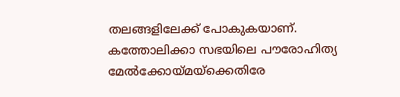തലങ്ങളിലേക്ക് പോകുകയാണ്. കത്തോലിക്കാ സഭയിലെ പൗരോഹിത്യ മേല്‍ക്കോയ്മയ്‌ക്കെതിരേ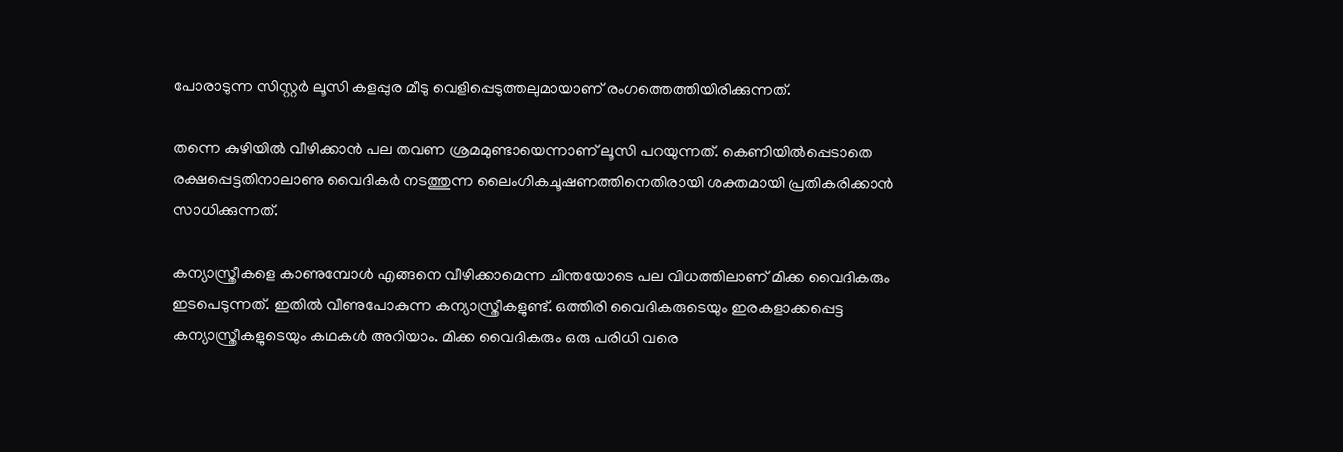പോരാടുന്ന സിസ്റ്റര്‍ ലൂസി കളപ്പുര മീടു വെളിപ്പെടുത്തലുമായാണ് രംഗത്തെത്തിയിരിക്കുന്നത്.

തന്നെ കുഴിയില്‍ വീഴിക്കാന്‍ പല തവണ ശ്രമമുണ്ടായെന്നാണ് ലൂസി പറയുന്നത്. കെണിയില്‍പ്പെടാതെ രക്ഷപ്പെട്ടതിനാലാണു വൈദികര്‍ നടത്തുന്ന ലൈംഗികചൂഷണത്തിനെതിരായി ശക്തമായി പ്രതികരിക്കാന്‍ സാധിക്കുന്നത്.

കന്യാസ്ത്രീകളെ കാണുമ്പോള്‍ എങ്ങനെ വീഴിക്കാമെന്ന ചിന്തയോടെ പല വിധത്തിലാണ് മിക്ക വൈദികരും ഇടപെടുന്നത്. ഇതില്‍ വീണുപോകുന്ന കന്യാസ്ത്രീകളുണ്ട്. ഒത്തിരി വൈദികരുടെയും ഇരകളാക്കപ്പെട്ട കന്യാസ്ത്രീകളുടെയും കഥകള്‍ അറിയാം. മിക്ക വൈദികരും ഒരു പരിധി വരെ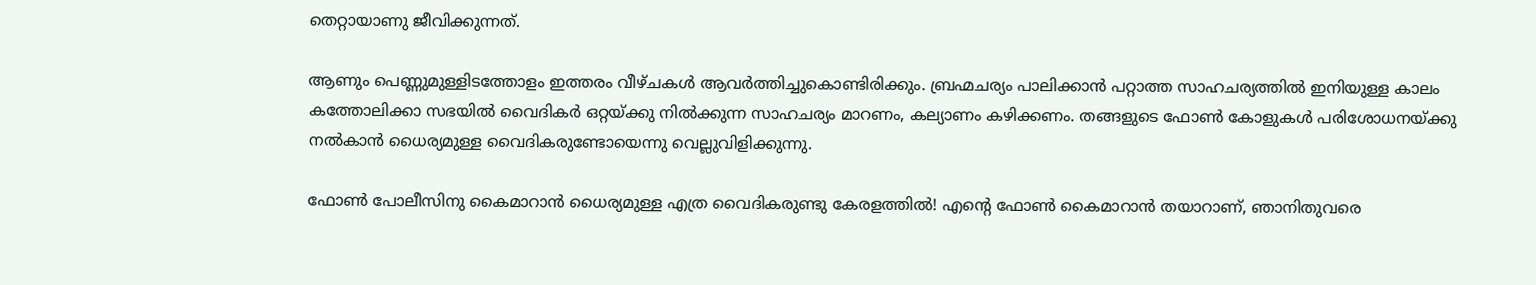തെറ്റായാണു ജീവിക്കുന്നത്.

ആണും പെണ്ണുമുള്ളിടത്തോളം ഇത്തരം വീഴ്ചകള്‍ ആവര്‍ത്തിച്ചുകൊണ്ടിരിക്കും. ബ്രഹ്മചര്യം പാലിക്കാന്‍ പറ്റാത്ത സാഹചര്യത്തില്‍ ഇനിയുള്ള കാലം കത്തോലിക്കാ സഭയില്‍ വൈദികര്‍ ഒറ്റയ്ക്കു നില്‍ക്കുന്ന സാഹചര്യം മാറണം, കല്യാണം കഴിക്കണം. തങ്ങളുടെ ഫോണ്‍ കോളുകള്‍ പരിശോധനയ്ക്കു നല്‍കാന്‍ ധൈര്യമുള്ള വൈദികരുണ്ടോയെന്നു വെല്ലുവിളിക്കുന്നു.

ഫോണ്‍ പോലീസിനു കൈമാറാന്‍ ധൈര്യമുള്ള എത്ര വൈദികരുണ്ടു കേരളത്തില്‍! എന്റെ ഫോണ്‍ കൈമാറാന്‍ തയാറാണ്, ഞാനിതുവരെ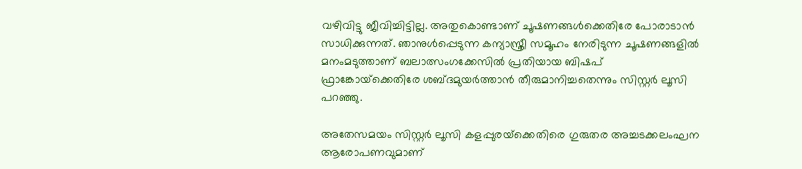വഴിവിട്ടു ജീവിച്ചിട്ടില്ല. അതുകൊണ്ടാണ് ചൂഷണങ്ങള്‍ക്കെതിരേ പോരാടാന്‍ സാധിക്കുന്നത്. ഞാനുള്‍പ്പെടുന്ന കന്യാസ്ത്രീ സമൂഹം നേരിടുന്ന ചൂഷണങ്ങളില്‍ മനംമടുത്താണ് ബലാത്സംഗക്കേസില്‍ പ്രതിയായ ബിഷപ് ഫ്രാങ്കോയ്‌ക്കെതിരേ ശബ്ദമുയര്‍ത്താന്‍ തീരുമാനിച്ചതെന്നും സിസ്റ്റര്‍ ലൂസി പറഞ്ഞു.

അതേസമയം സിസ്റ്റര്‍ ലൂസി കളപ്പുരയ്‌ക്കെതിരെ ഗുരുതര അച്ചടക്കലംഘന ആരോപണവുമാണ്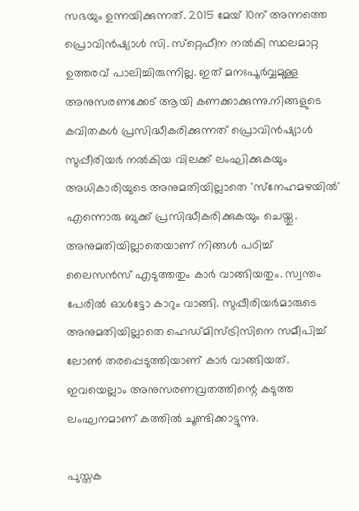സഭയും ഉന്നയിക്കുന്നത്. 2015 മേയ് 10ന് അന്നത്തെ പ്രൊവിന്‍ഷ്യാള്‍ സി. സ്‌റ്റെഫീന നല്‍കി സ്ഥലമാറ്റ ഉത്തരവ് പാലിച്ചിരുന്നില്ല. ഇത് മനഃപൂര്‍വ്വമുള്ള അനുസരണക്കേട് ആയി കണക്കാക്കുന്നു.നിങ്ങളുടെ കവിതകള്‍ പ്രസിദ്ധീകരിക്കുന്നത് പ്രൊവിന്‍ഷ്യാള്‍ സുപ്പീരിയര്‍ നല്‍കിയ വിലക്ക് ലംഘിക്കുകയും അധികാരിയുടെ അനുമതിയില്ലാതെ 'സ്‌നേഹമഴയില്‍' എന്നൊരു ബുക്ക് പ്രസിദ്ധീകരിക്കുകയും ചെയ്തു. അനുമതിയില്ലാതെയാണ് നിങ്ങള്‍ പഠിച്ച് ലൈസന്‍സ് എടുത്തതും കാര്‍ വാങ്ങിയതും. സ്വന്തം പേരില്‍ ഓള്‍ട്ടോ കാറും വാങ്ങി. സുപ്പീരിയര്‍മാരുടെ അനുമതിയില്ലാതെ ഹെഡ്മിസ്ട്രിസിനെ സമീപിച്ച് ലോണ്‍ തരപ്പെടുത്തിയാണ് കാര്‍ വാങ്ങിയത്. ഇവയെല്ലാം അനുസരണവ്രതത്തിന്റെ കടുത്ത ലംഘനമാണ് കത്തില്‍ ചൂണ്ടിക്കാട്ടുന്നു.

പുസ്തക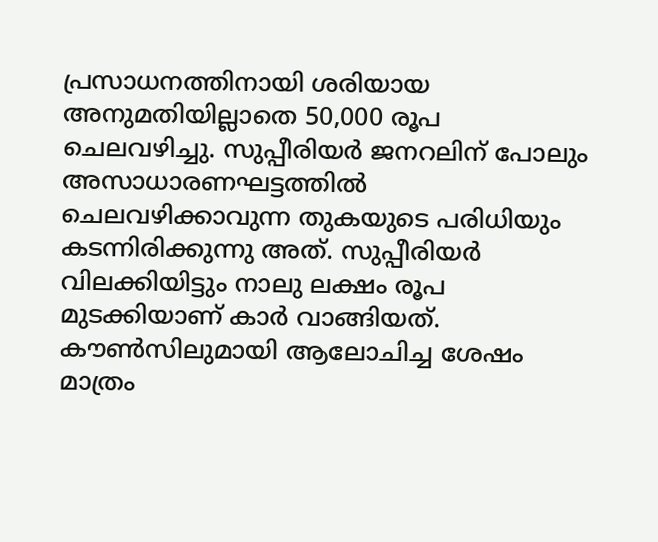പ്രസാധനത്തിനായി ശരിയായ അനുമതിയില്ലാതെ 50,000 രൂപ ചെലവഴിച്ചു. സുപ്പീരിയര്‍ ജനറലിന് പോലും അസാധാരണഘട്ടത്തില്‍ ചെലവഴിക്കാവുന്ന തുകയുടെ പരിധിയും കടന്നിരിക്കുന്നു അത്. സുപ്പീരിയര്‍ വിലക്കിയിട്ടും നാലു ലക്ഷം രൂപ മുടക്കിയാണ് കാര്‍ വാങ്ങിയത്. കൗണ്‍സിലുമായി ആലോചിച്ച ശേഷം മാത്രം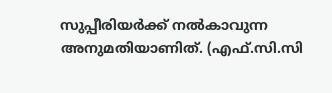സുപ്പീരിയര്‍ക്ക് നല്‍കാവുന്ന അനുമതിയാണിത്. (എഫ്.സി.സി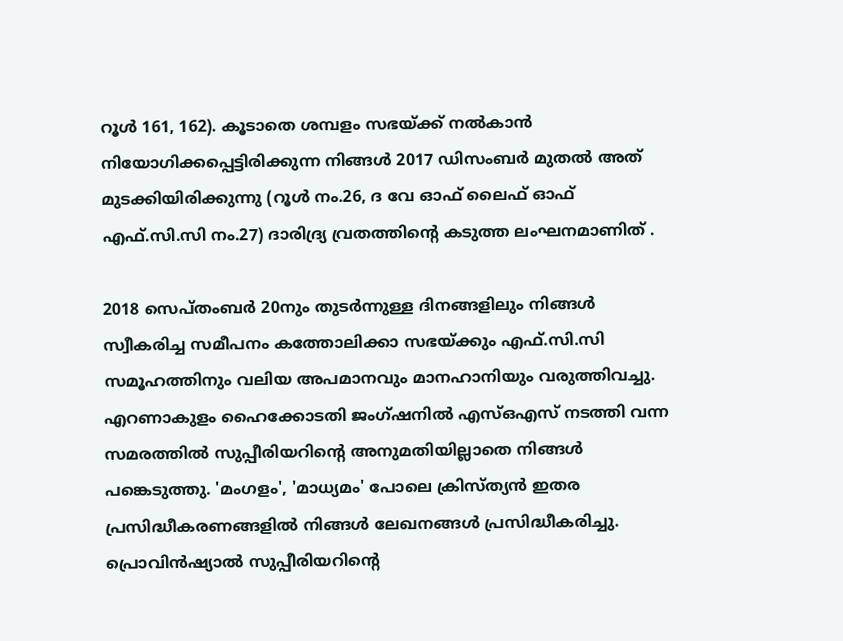റൂള്‍ 161, 162). കൂടാതെ ശമ്പളം സഭയ്ക്ക് നല്‍കാന്‍ നിയോഗിക്കപ്പെട്ടിരിക്കുന്ന നിങ്ങള്‍ 2017 ഡിസംബര്‍ മുതല്‍ അത് മുടക്കിയിരിക്കുന്നു (റൂള്‍ നം.26, ദ വേ ഓഫ് ലൈഫ് ഓഫ് എഫ്.സി.സി നം.27) ദാരിദ്ര്യ വ്രതത്തിന്റെ കടുത്ത ലംഘനമാണിത് .

2018 സെപ്തംബര്‍ 20നും തുടര്‍ന്നുള്ള ദിനങ്ങളിലും നിങ്ങള്‍ സ്വീകരിച്ച സമീപനം കത്തോലിക്കാ സഭയ്ക്കും എഫ്.സി.സി സമൂഹത്തിനും വലിയ അപമാനവും മാനഹാനിയും വരുത്തിവച്ചു. എറണാകുളം ഹൈക്കോടതി ജംഗ്ഷനില്‍ എസ്ഒഎസ് നടത്തി വന്ന സമരത്തില്‍ സുപ്പീരിയറിന്റെ അനുമതിയില്ലാതെ നിങ്ങള്‍ പങ്കെടുത്തു. 'മംഗളം', 'മാധ്യമം' പോലെ ക്രിസ്ത്യന്‍ ഇതര പ്രസിദ്ധീകരണങ്ങളില്‍ നിങ്ങള്‍ ലേഖനങ്ങള്‍ പ്രസിദ്ധീകരിച്ചു. പ്രൊവിന്‍ഷ്യാല്‍ സുപ്പീരിയറിന്റെ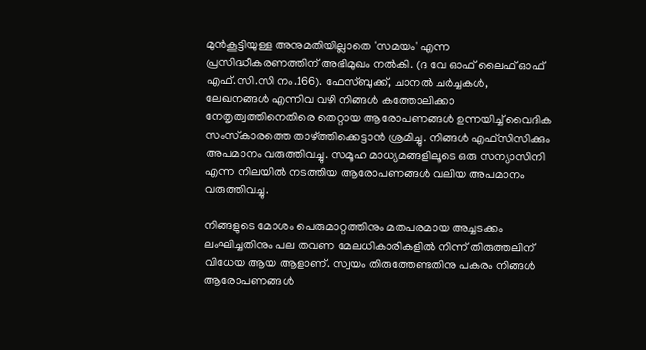മുന്‍കൂട്ടിയുള്ള അനുമതിയില്ലാതെ 'സമയം' എന്ന പ്രസിദ്ധീകരണത്തിന് അഭിമുഖം നല്‍കി. (ദ വേ ഓഫ് ലൈഫ് ഓഫ് എഫ്.സി.സി നം.166). ഫേസ്ബുക്ക്, ചാനല്‍ ചര്‍ച്ചകള്‍, ലേഖനങ്ങള്‍ എന്നിവ വഴി നിങ്ങള്‍ കത്തോലിക്കാ നേതൃത്വത്തിനെതിരെ തെറ്റായ ആരോപണങ്ങള്‍ ഉന്നയിച്ച് വൈദിക സംസ്‌കാരത്തെ താഴ്ത്തിക്കെട്ടാന്‍ ശ്രമിച്ചു. നിങ്ങള്‍ എഫ്‌സിസിക്കും അപമാനം വരുത്തിവച്ചു. സമൂഹ മാധ്യമങ്ങളിലൂടെ ഒരു സന്യാസിനി എന്ന നിലയില്‍ നടത്തിയ ആരോപണങ്ങള്‍ വലിയ അപമാനം വരുത്തിവച്ചു.

നിങ്ങളുടെ മോശം പെരുമാറ്റത്തിനും മതപരമായ അച്ചടക്കം ലംഘിച്ചതിനും പല തവണ മേലധികാരികളില്‍ നിന്ന് തിരുത്തലിന് വിധേയ ആയ ആളാണ്. സ്വയം തിരുത്തേണ്ടതിനു പകരം നിങ്ങള്‍ ആരോപണങ്ങള്‍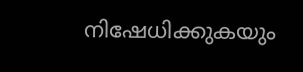നിഷേധിക്കുകയും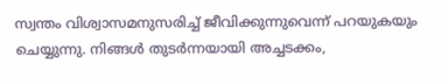സ്വന്തം വിശ്വാസമനുസരിച്ച് ജീവിക്കുന്നുവെന്ന് പറയുകയും ചെയ്യുന്നു. നിങ്ങള്‍ തുടര്‍ന്നയായി അച്ചടക്കം,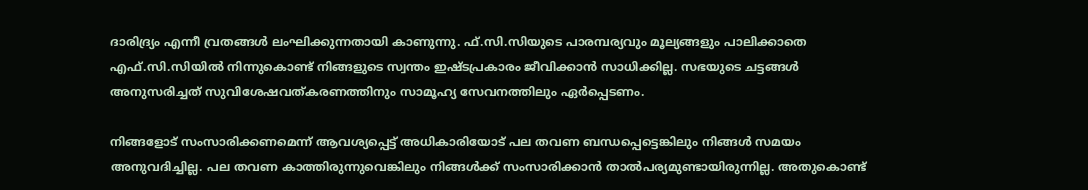ദാരിദ്ര്യം എന്നീ വ്രതങ്ങള്‍ ലംഘിക്കുന്നതായി കാണുന്നു. ഫ്.സി.സിയുടെ പാരമ്പര്യവും മൂല്യങ്ങളും പാലിക്കാതെ എഫ്.സി.സിയില്‍ നിന്നുകൊണ്ട് നിങ്ങളുടെ സ്വന്തം ഇഷ്ടപ്രകാരം ജീവിക്കാന്‍ സാധിക്കില്ല. സഭയുടെ ചട്ടങ്ങള്‍ അനുസരിച്ചത് സുവിശേഷവത്കരണത്തിനും സാമൂഹ്യ സേവനത്തിലും ഏര്‍പ്പെടണം.

നിങ്ങളോട് സംസാരിക്കണമെന്ന് ആവശ്യപ്പെട്ട് അധികാരിയോട് പല തവണ ബന്ധപ്പെട്ടെങ്കിലും നിങ്ങള്‍ സമയം അനുവദിച്ചില്ല. പല തവണ കാത്തിരുന്നുവെങ്കിലും നിങ്ങള്‍ക്ക് സംസാരിക്കാന്‍ താല്‍പര്യമുണ്ടായിരുന്നില്ല. അതുകൊണ്ട്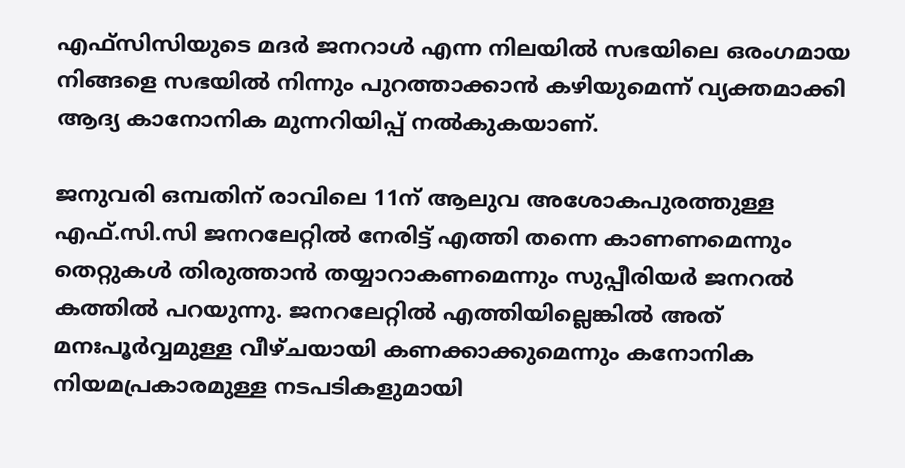എഫ്‌സിസിയുടെ മദര്‍ ജനറാള്‍ എന്ന നിലയില്‍ സഭയിലെ ഒരംഗമായ നിങ്ങളെ സഭയില്‍ നിന്നും പുറത്താക്കാന്‍ കഴിയുമെന്ന് വ്യക്തമാക്കി ആദ്യ കാനോനിക മുന്നറിയിപ്പ് നല്‍കുകയാണ്.

ജനുവരി ഒമ്പതിന് രാവിലെ 11ന് ആലുവ അശോകപുരത്തുള്ള എഫ്.സി.സി ജനറലേറ്റില്‍ നേരിട്ട് എത്തി തന്നെ കാണണമെന്നും തെറ്റുകള്‍ തിരുത്താന്‍ തയ്യാറാകണമെന്നും സുപ്പീരിയര്‍ ജനറല്‍ കത്തില്‍ പറയുന്നു. ജനറലേറ്റില്‍ എത്തിയില്ലെങ്കില്‍ അത് മനഃപൂര്‍വ്വമുള്ള വീഴ്ചയായി കണക്കാക്കുമെന്നും കനോനിക നിയമപ്രകാരമുള്ള നടപടികളുമായി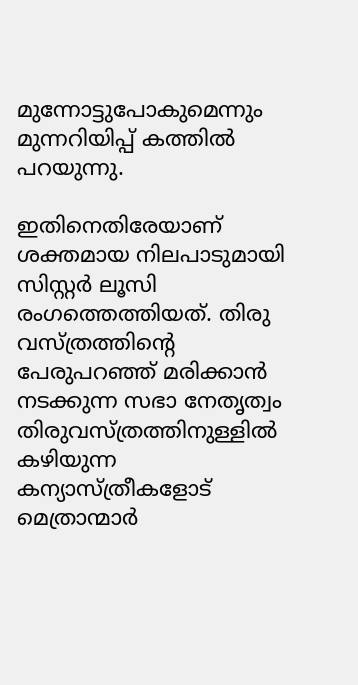മുന്നോട്ടുപോകുമെന്നും മുന്നറിയിപ്പ് കത്തില്‍ പറയുന്നു.

ഇതിനെതിരേയാണ് ശക്തമായ നിലപാടുമായി സിസ്റ്റര്‍ ലൂസി രംഗത്തെത്തിയത്. തിരു വസ്ത്രത്തിന്റെ പേരുപറഞ്ഞ് മരിക്കാന്‍ നടക്കുന്ന സഭാ നേതൃത്വം തിരുവസ്ത്രത്തിനുള്ളില്‍ കഴിയുന്ന കന്യാസ്ത്രീകളോട് മെത്രാന്മാര്‍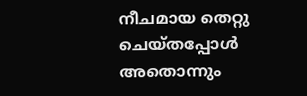നീചമായ തെറ്റു ചെയ്തപ്പോള്‍ അതൊന്നും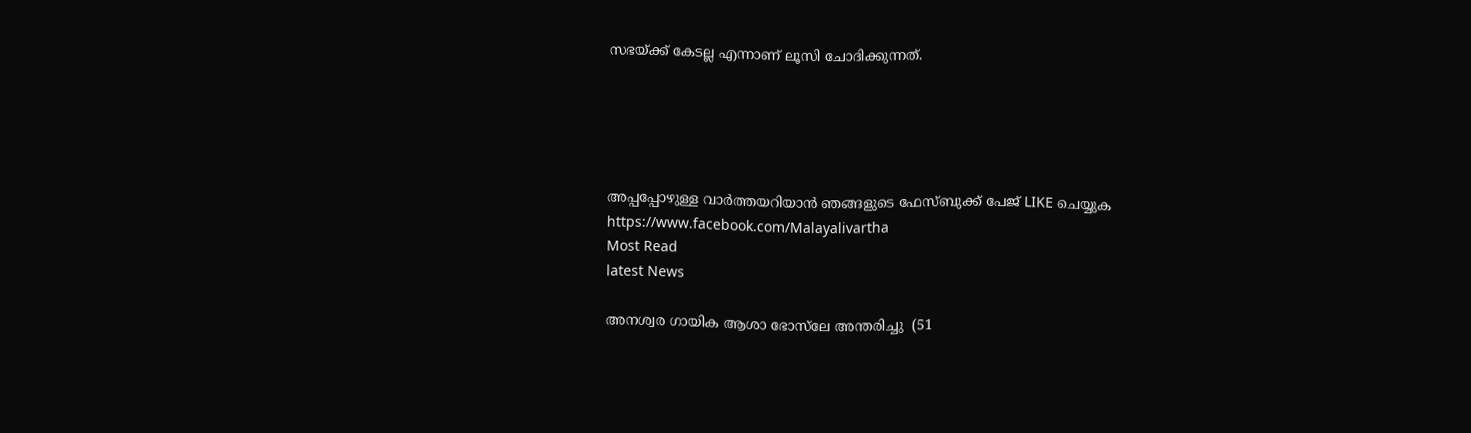സഭയ്ക്ക് കേടല്ല എന്നാണ് ലൂസി ചോദിക്കുന്നത്.





അപ്പപ്പോഴുള്ള വാര്‍ത്തയറിയാന്‍ ഞങ്ങളുടെ ഫേസ്‌ബുക്ക്‌ പേജ് LIKE ചെയ്യുക
https://www.facebook.com/Malayalivartha
Most Read
latest News

അനശ്വര ഗായിക ആശാ ഭോസ്‌ലേ അന്തരിച്ചു  (51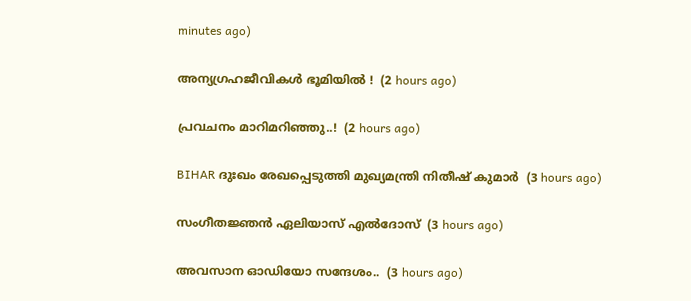minutes ago)

അന്യഗ്രഹജീവികൾ ഭൂമിയിൽ !  (2 hours ago)

പ്രവചനം മാറിമറിഞ്ഞു..!  (2 hours ago)

BIHAR ദുഃഖം രേഖപ്പെടുത്തി മുഖ്യമന്ത്രി നിതീഷ് കുമാർ  (3 hours ago)

സംഗീതജ്ഞൻ ഏലിയാസ് എൽദോസ്  (3 hours ago)

അവസാന ഓഡിയോ സന്ദേശം..  (3 hours ago)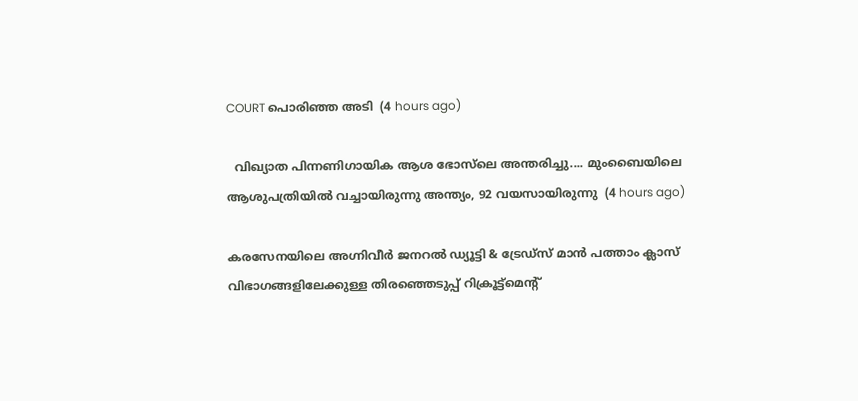COURT പൊരിഞ്ഞ അടി  (4 hours ago)

  വിഖ്യാത പിന്നണിഗായിക ആശ ഭോസ്‌ലെ അന്തരിച്ചു.... മുംബൈയിലെ ആശുപത്രിയിൽ വച്ചായിരുന്നു അന്ത്യം, 92 വയസായിരുന്നു  (4 hours ago)

കരസേനയിലെ അഗ്നിവീർ ജനറൽ ഡ്യൂട്ടി & ട്രേഡ്സ് മാൻ പത്താം ക്ലാസ് വിഭാഗങ്ങളിലേക്കുള്ള തിരഞ്ഞെടുപ്പ് റിക്രൂട്ട്മെന്റ്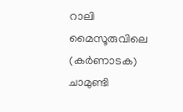റാലി മൈസൂരുവിലെ (കർണാടക) ചാമുണ്ടി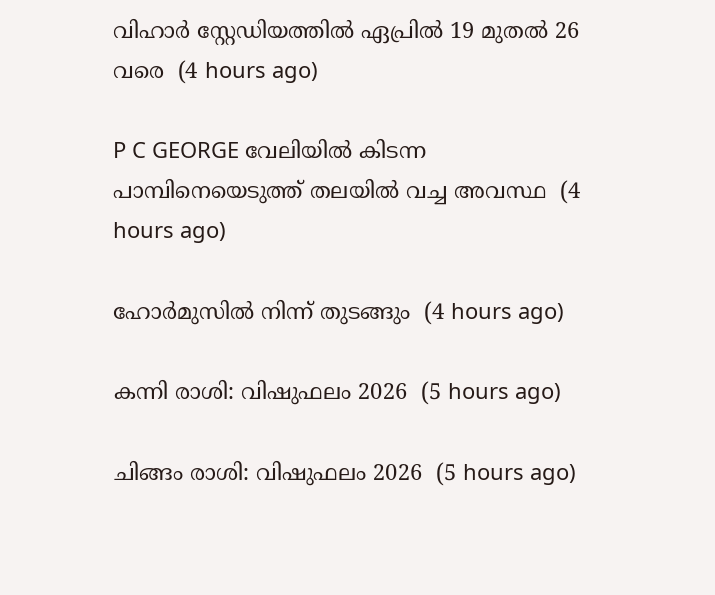വിഹാർ സ്റ്റേഡിയത്തിൽ ഏപ്രിൽ 19 മുതൽ 26 വരെ  (4 hours ago)

P C GEORGE വേലിയിൽ കിടന്ന പാമ്പിനെയെടുത്ത് തലയിൽ വച്ച അവസ്ഥ  (4 hours ago)

ഹോർമുസിൽ നിന്ന് തുടങ്ങും  (4 hours ago)

കന്നി രാശി: വിഷുഫലം 2026  (5 hours ago)

ചിങ്ങം രാശി: വിഷുഫലം 2026  (5 hours ago)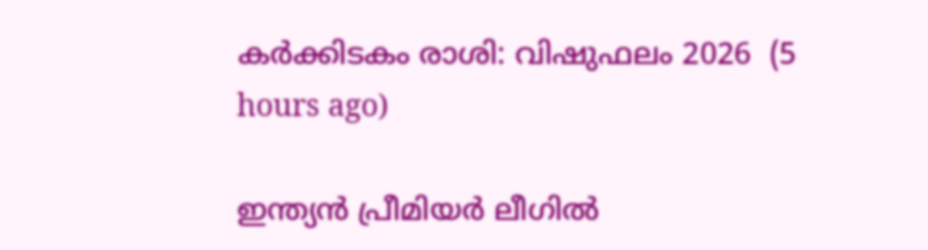കർക്കിടകം രാശി: വിഷുഫലം 2026  (5 hours ago)

ഇന്ത്യന്‍ പ്രീമിയര്‍ ലീഗില്‍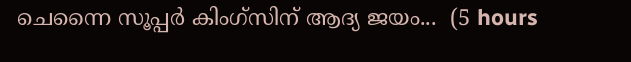ചെന്നൈ സൂപ്പര്‍ കിംഗ്‌സിന് ആദ്യ ജയം...  (5 hours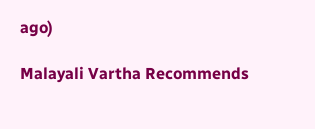ago)

Malayali Vartha Recommends